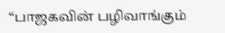“பாஜகவின் பழிவாங்கும்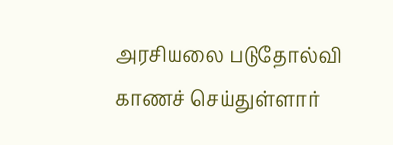அரசியலை படுதோல்வி காணச் செய்துள்ளார்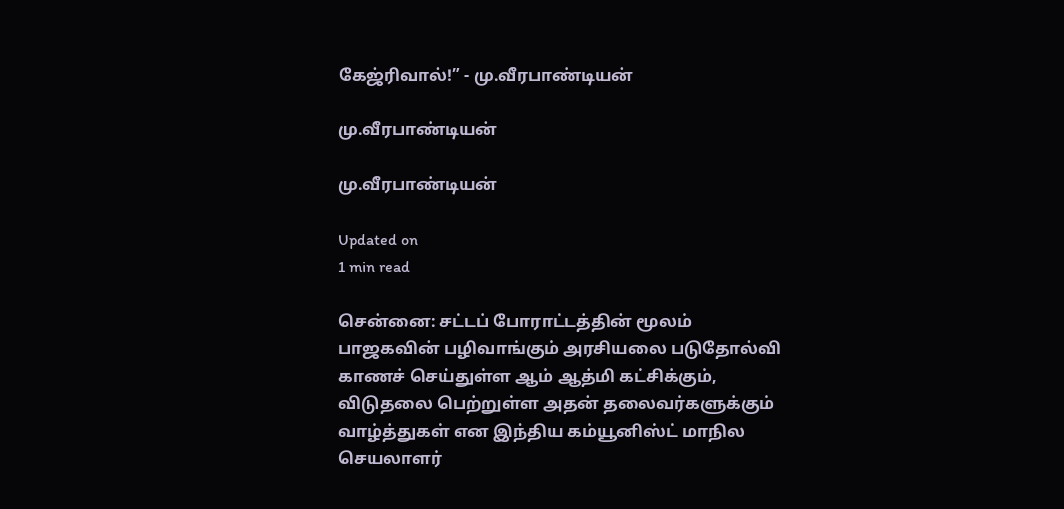கேஜ்ரிவால்!” - மு.வீரபாண்டியன்

மு.வீரபாண்டியன்

மு.வீரபாண்டியன்

Updated on
1 min read

சென்னை: சட்டப் போராட்டத்தின் மூலம் பாஜகவின் பழிவாங்கும் அரசியலை படுதோல்வி காணச் செய்துள்ள ஆம் ஆத்மி கட்சிக்கும், விடுதலை பெற்றுள்ள அதன் தலைவர்களுக்கும் வாழ்த்துகள் என இந்திய கம்யூனிஸ்ட் மாநில செயலாளர்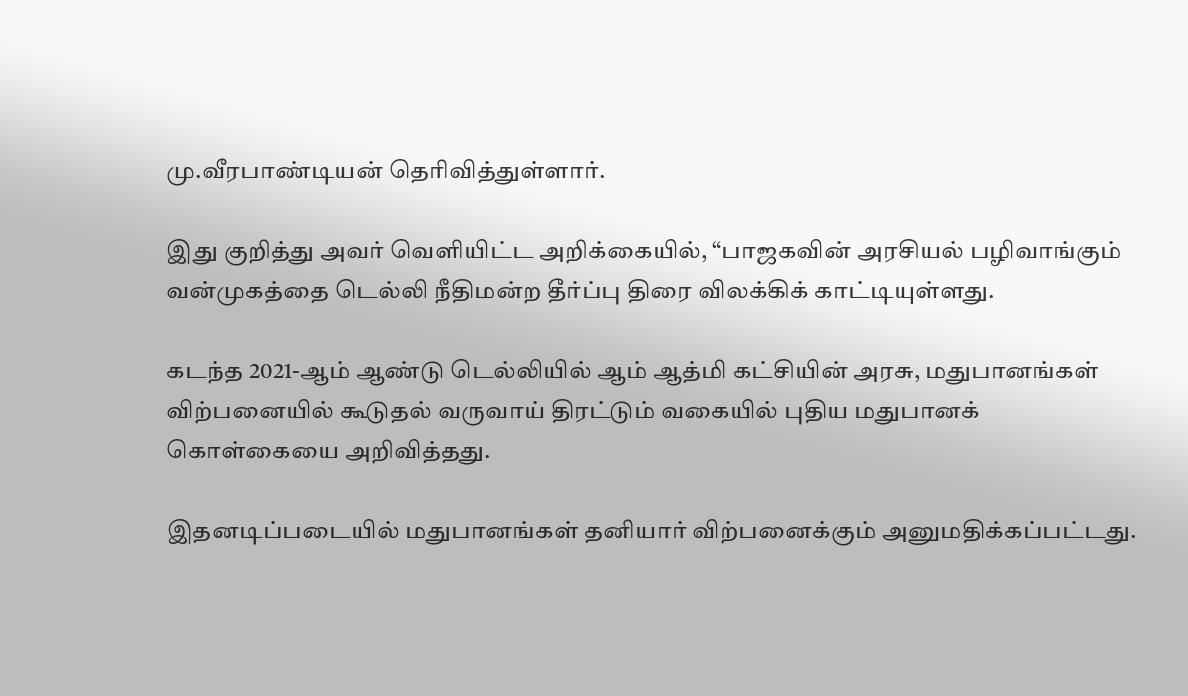மு.வீரபாண்டியன் தெரிவித்துள்ளார்.

இது குறித்து அவர் வெளியிட்ட அறிக்கையில், “பாஜகவின் அரசியல் பழிவாங்கும் வன்முகத்தை டெல்லி நீதிமன்ற தீர்ப்பு திரை விலக்கிக் காட்டியுள்ளது.

கடந்த 2021-ஆம் ஆண்டு டெல்லியில் ஆம் ஆத்மி கட்சியின் அரசு, மதுபானங்கள் விற்பனையில் கூடுதல் வருவாய் திரட்டும் வகையில் புதிய மதுபானக் கொள்கையை அறிவித்தது.

இதனடிப்படையில் மதுபானங்கள் தனியார் விற்பனைக்கும் அனுமதிக்கப்பட்டது.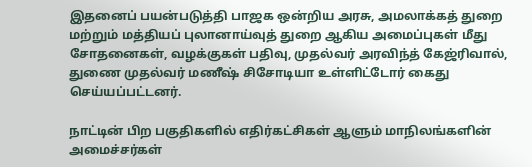இதனைப் பயன்படுத்தி பாஜக ஒன்றிய அரசு, அமலாக்கத் துறை மற்றும் மத்தியப் புலானாய்வுத் துறை ஆகிய அமைப்புகள் மீது சோதனைகள், வழக்குகள் பதிவு, முதல்வர் அரவிந்த் கேஜ்ரிவால், துணை முதல்வர் மணீஷ் சிசோடியா உள்ளிட்டோர் கைது செய்யப்பட்டனர்.

நாட்டின் பிற பகுதிகளில் எதிர்கட்சிகள் ஆளும் மாநிலங்களின் அமைச்சர்கள்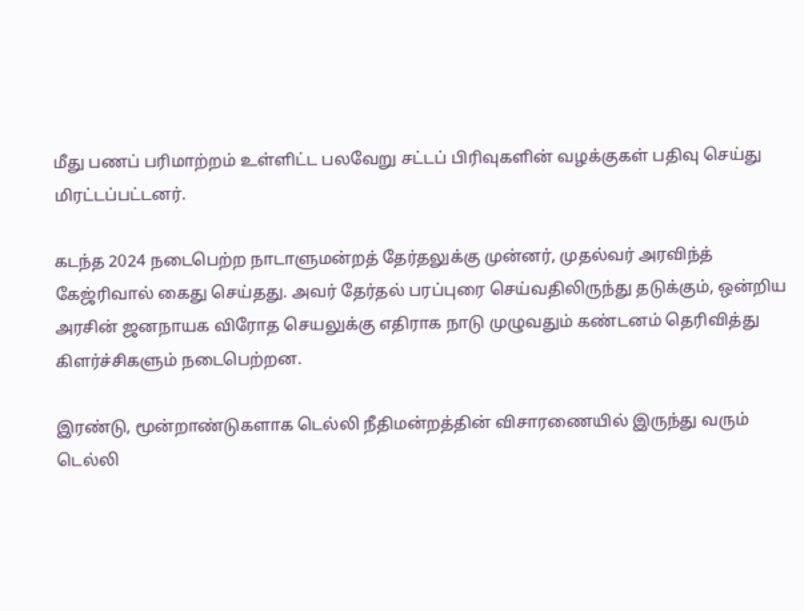மீது பணப் பரிமாற்றம் உள்ளிட்ட பலவேறு சட்டப் பிரிவுகளின் வழக்குகள் பதிவு செய்து மிரட்டப்பட்டனர்.

கடந்த 2024 நடைபெற்ற நாடாளுமன்றத் தேர்தலுக்கு முன்னர், முதல்வர் அரவிந்த் கேஜ்ரிவால் கைது செய்தது. அவர் தேர்தல் பரப்புரை செய்வதிலிருந்து தடுக்கும், ஒன்றிய அரசின் ஜனநாயக விரோத செயலுக்கு எதிராக நாடு முழுவதும் கண்டனம் தெரிவித்து கிளர்ச்சிகளும் நடைபெற்றன.

இரண்டு, மூன்றாண்டுகளாக டெல்லி நீதிமன்றத்தின் விசாரணையில் இருந்து வரும் டெல்லி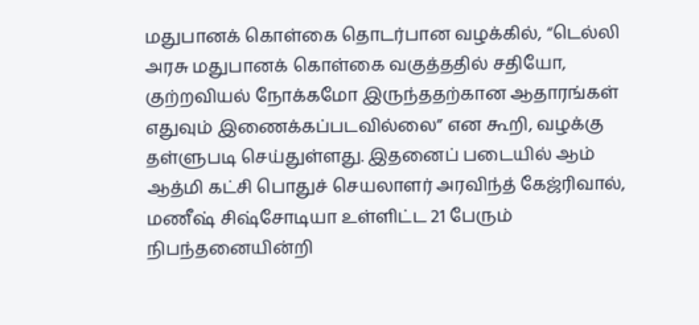மதுபானக் கொள்கை தொடர்பான வழக்கில், “டெல்லி அரசு மதுபானக் கொள்கை வகுத்ததில் சதியோ, குற்றவியல் நோக்கமோ இருந்ததற்கான ஆதாரங்கள் எதுவும் இணைக்கப்படவில்லை” என கூறி, வழக்கு தள்ளுபடி செய்துள்ளது. இதனைப் படையில் ஆம் ஆத்மி கட்சி பொதுச் செயலாளர் அரவிந்த் கேஜ்ரிவால், மணீஷ் சிஷ்சோடியா உள்ளிட்ட 21 பேரும் நிபந்தனையின்றி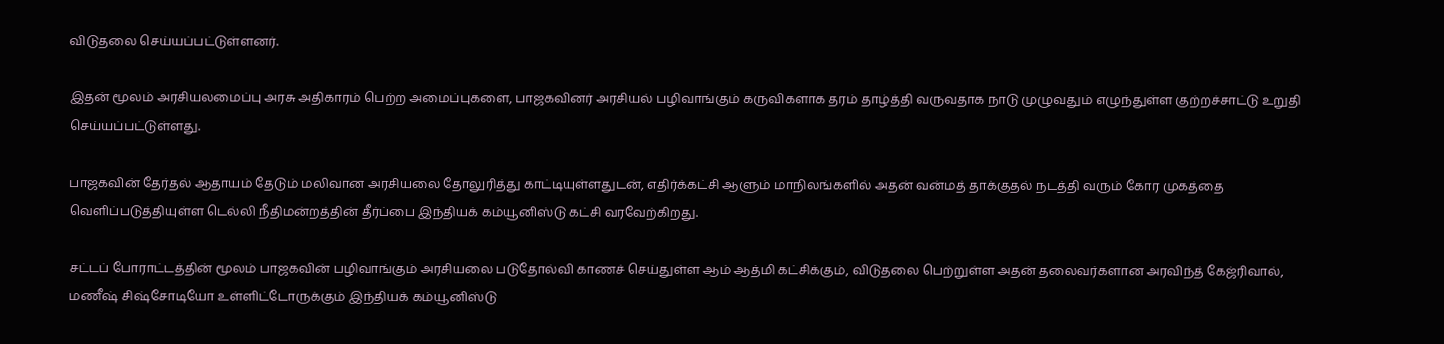விடுதலை செய்யப்பட்டுள்ளனர்.

இதன் மூலம் அரசியலமைப்பு அரசு அதிகாரம் பெற்ற அமைப்புகளை, பாஜகவினர் அரசியல் பழிவாங்கும் கருவிகளாக தரம் தாழ்த்தி வருவதாக நாடு முழுவதும் எழுந்துள்ள குற்றச்சாட்டு உறுதி செய்யப்பட்டுள்ளது.

பாஜகவின் தேர்தல் ஆதாயம் தேடும் மலிவான அரசியலை தோலுரித்து காட்டியுள்ளதுடன், எதிர்க்கட்சி ஆளும் மாநிலங்களில் அதன் வன்மத் தாக்குதல் நடத்தி வரும் கோர முகத்தை வெளிப்படுத்தியுள்ள டெல்லி நீதிமன்றத்தின் தீர்ப்பை இந்தியக் கம்யூனிஸ்டு கட்சி வரவேற்கிறது.

சட்டப் போராட்டத்தின் மூலம் பாஜகவின் பழிவாங்கும் அரசியலை படுதோல்வி காணச் செய்துள்ள ஆம் ஆத்மி கட்சிக்கும், விடுதலை பெற்றுள்ள அதன் தலைவர்களான அரவிந்த் கேஜ்ரிவால், மணீஷ் சிஷ்சோடியோ உள்ளிட்டோருக்கும் இந்தியக் கம்யூனிஸ்டு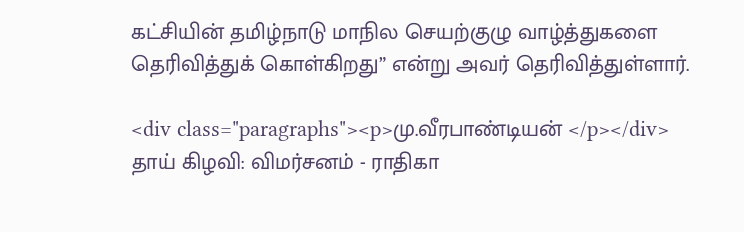கட்சியின் தமிழ்நாடு மாநில செயற்குழு வாழ்த்துகளை தெரிவித்துக் கொள்கிறது” என்று அவர் தெரிவித்துள்ளார்.

<div class="paragraphs"><p>மு.வீரபாண்டியன் </p></div>
தாய் கிழவி: விமர்சனம் - ராதிகா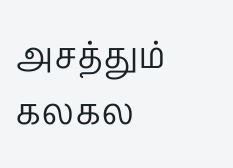அசத்தும் கலகல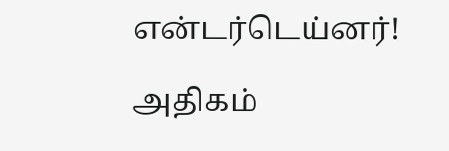என்டர்டெய்னர்!

அதிகம்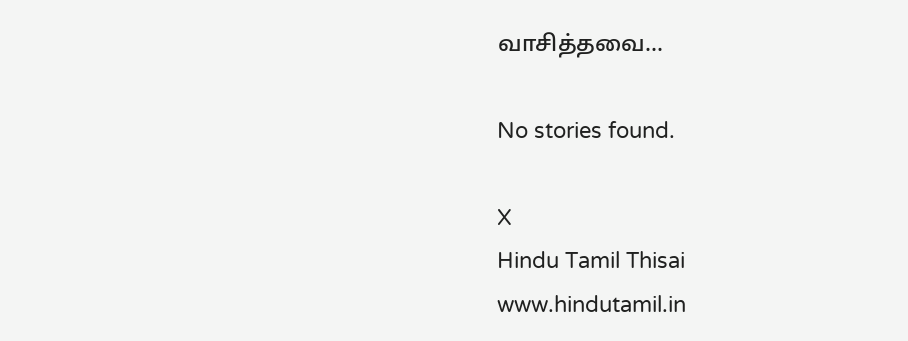வாசித்தவை...

No stories found.

X
Hindu Tamil Thisai
www.hindutamil.in